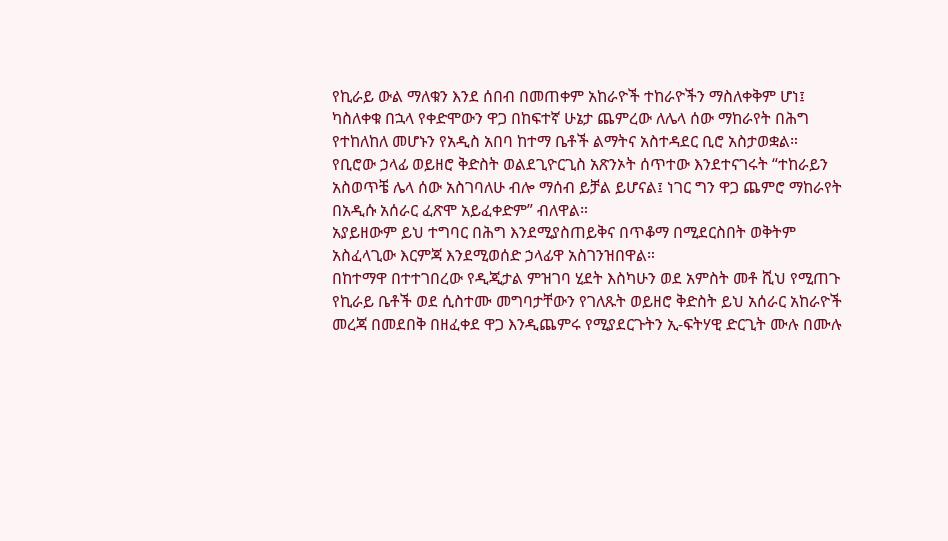የኪራይ ውል ማለቁን እንደ ሰበብ በመጠቀም አከራዮች ተከራዮችን ማስለቀቅም ሆነ፤ ካስለቀቁ በኋላ የቀድሞውን ዋጋ በከፍተኛ ሁኔታ ጨምረው ለሌላ ሰው ማከራየት በሕግ የተከለከለ መሆኑን የአዲስ አበባ ከተማ ቤቶች ልማትና አስተዳደር ቢሮ አስታወቋል።
የቢሮው ኃላፊ ወይዘሮ ቅድስት ወልደጊዮርጊስ አጽንኦት ሰጥተው እንደተናገሩት “ተከራይን አስወጥቼ ሌላ ሰው አስገባለሁ ብሎ ማሰብ ይቻል ይሆናል፤ ነገር ግን ዋጋ ጨምሮ ማከራየት በአዲሱ አሰራር ፈጽሞ አይፈቀድም” ብለዋል።
አያይዘውም ይህ ተግባር በሕግ እንደሚያስጠይቅና በጥቆማ በሚደርስበት ወቅትም አስፈላጊው እርምጃ እንደሚወሰድ ኃላፊዋ አስገንዝበዋል።
በከተማዋ በተተገበረው የዲጂታል ምዝገባ ሂደት እስካሁን ወደ አምስት መቶ ሺህ የሚጠጉ የኪራይ ቤቶች ወደ ሲስተሙ መግባታቸውን የገለጹት ወይዘሮ ቅድስት ይህ አሰራር አከራዮች መረጃ በመደበቅ በዘፈቀደ ዋጋ እንዲጨምሩ የሚያደርጉትን ኢ-ፍትሃዊ ድርጊት ሙሉ በሙሉ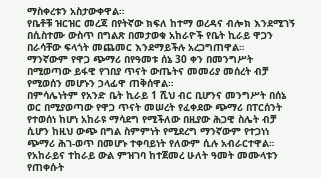ማስቀረቱን አስታውቀዋል።
የቤቶቹ ዝርዝር መረጃ በየትኛው ክፍለ ከተማ ወረዳና ብሎክ እንደሚገኝ በሲስተሙ ውስጥ በግልጽ በመታወቁ አከራዮች የቤት ኪራይ ዋጋን በራሳቸው ፍላጎት መጨመር እንደማይችሉ አረጋግጠዋል።
ማንኛውም የዋጋ ጭማሪ በየዓመቱ ሰኔ 30 ቀን በመንግሥት በሚወጣው ይፋዊ የገበያ ጥናት ውጤትና መመሪያ መሰረት ብቻ የሚወሰን መሆኑን ኃላፊዋ ጠቅሰዋል።
በምሳሌነትም የአንድ ቤት ኪራይ 1 ሺህ ብር ቢሆንና መንግሥት በሰኔ ወር በሚያወጣው የዋጋ ጥናት መሠረት የፈቀደው ጭማሪ በፐርሰንት የተወሰነ ከሆነ አከራዩ ማሳደግ የሚችለው በዚያው ሕጋዊ ስሌት ብቻ ሲሆን ከዚህ ውጭ በግል ስምምነት የሚደረግ ማንኛውም የተጋነነ ጭማሪ ሕገ-ወጥ በመሆኑ ተቀባይነት የለውም ሲሉ አብራርተዋል።
የአከራይና ተከራይ ውል ምዝገባ ከተጀመረ ሁለት ዓመት መሙላቱን የጠቀሱት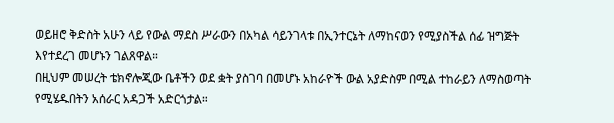ወይዘሮ ቅድስት አሁን ላይ የውል ማደስ ሥራውን በአካል ሳይንገላቱ በኢንተርኔት ለማከናወን የሚያስችል ሰፊ ዝግጅት እየተደረገ መሆኑን ገልጸዋል።
በዚህም መሠረት ቴክኖሎጂው ቤቶችን ወደ ቋት ያስገባ በመሆኑ አከራዮች ውል አያድስም በሚል ተከራይን ለማስወጣት የሚሄዱበትን አሰራር አዳጋች አድርጎታል።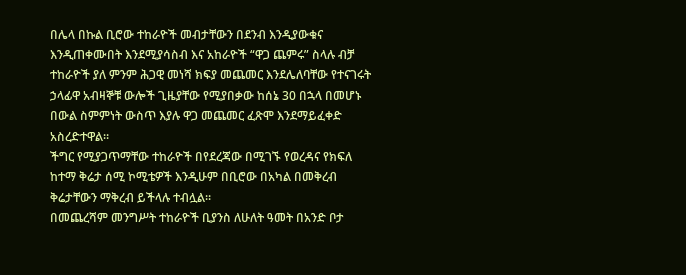በሌላ በኩል ቢሮው ተከራዮች መብታቸውን በደንብ እንዲያውቁና እንዲጠቀሙበት እንደሚያሳስብ እና አከራዮች “ዋጋ ጨምሩ” ስላሉ ብቻ ተከራዮች ያለ ምንም ሕጋዊ መነሻ ክፍያ መጨመር እንደሌለባቸው የተናገሩት ኃላፊዋ አብዛኞቹ ውሎች ጊዜያቸው የሚያበቃው ከሰኔ 30 በኋላ በመሆኑ በውል ስምምነት ውስጥ እያሉ ዋጋ መጨመር ፈጽሞ እንደማይፈቀድ አስረድተዋል።
ችግር የሚያጋጥማቸው ተከራዮች በየደረጃው በሚገኙ የወረዳና የክፍለ ከተማ ቅሬታ ሰሚ ኮሚቴዎች እንዲሁም በቢሮው በአካል በመቅረብ ቅሬታቸውን ማቅረብ ይችላሉ ተብሏል።
በመጨረሻም መንግሥት ተከራዮች ቢያንስ ለሁለት ዓመት በአንድ ቦታ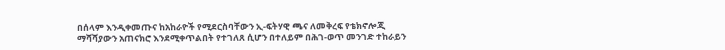በሰላም እንዲቀመጡና ከአከራዮች የሚደርስባቸውን ኢ-ፍትሃዊ ጫና ለመቅረፍ የቴክኖሎጂ ማሻሻያውን አጠናክሮ እንደሚቀጥልበት የተገለጸ ሲሆን በተለይም በሕገ-ወጥ መንገድ ተከራይን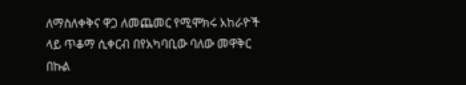ለማስለቀቅና ዋጋ ለመጨመር የሚሞክሩ አከራዮች ላይ ጥቆማ ሲቀርብ በየአካባቢው ባለው መዋቅር በኩል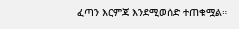ፈጣን እርምጃ እንደሚወሰድ ተጠቁሟል።